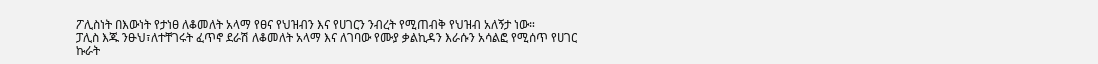ፖሊስነት በእውነት የታነፀ ለቆመለት አላማ የፀና የህዝብን እና የሀገርን ንብረት የሚጠብቅ የህዝብ አለኝታ ነው።
ፓሊስ እጁ ንፁህ፣ለተቸገሩት ፈጥኖ ደራሽ ለቆመለት አላማ እና ለገባው የሙያ ቃልኪዳን እራሱን አሳልፎ የሚሰጥ የሀገር ኩራት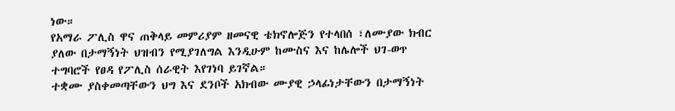ነው።
የአማራ ፖሊስ ዋና ጠቅላይ መምሪያም ዘመናዊ ቴክኖሎጅን የተላበሰ ፣ለሙያው ክብር ያለው በታማኝነት ህዝብን የሚያገለግል እንዲሁም ከሙስና እና ከሌሎች ህገ-ወጥ ተግባሮች የፀዳ የፖሊስ ሰራዊት እየገነባ ይገኛል።
ተቋሙ ያስቀመጣቸውን ህግ እና ደንቦች አክብው ሙያዊ ኃላፊነታቸውን በታማኝነት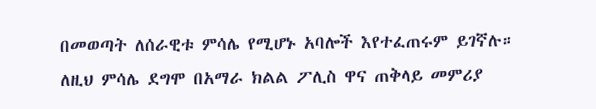በመወጣት ለሰራዊቱ ምሳሌ የሚሆኑ አባሎች እየተፈጠሩም ይገኛሉ።
ለዚህ ምሳሌ ደግሞ በአማራ ክልል ፖሊስ ዋና ጠቅላይ መምሪያ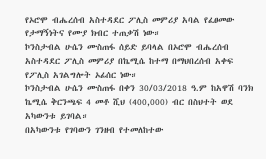የኦሮሞ ብሔረሰብ አስተዳደር ፖሊስ መምሪያ አባል የፈፀመው የታማኝነትና የሙያ ክብር ተጠቃሽ ነው።
ኮንስታብል ሁሴን ሙስጠፋ ሰይድ ይባላል በኦሮሞ ብሔረሰብ አስተዳደር ፖሊስ መምሪያ በኬሚሴ ከተማ በማህበረሰብ አቀፍ የፖሊስ አገልግሎት ኦፊሰር ነው።
ኮንስታብል ሁሴን ሙስጠፋ በቀን 30/03/2018 ዓ.ም ከአዋሽ ባንክ ኬሚሴ ቅርንጫፍ 4 መቶ ሺህ (400,000) ብር በስህተት ወደ አካውንቱ ይገባል።
በአካውንቱ የገባውን ገንዘብ የተመለከተው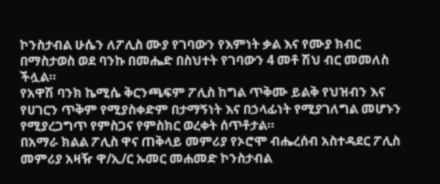ኮንስታብል ሁሴን ለፖሊስ ሙያ የገባውን የእምነት ቃል እና የሙያ ክብር በማስታወስ ወደ ባንኩ በመሔድ በስህተት የገባውን 4 መቶ ሽህ ብር መመለስ ችሏል።
የአዋሽ ባንክ ኬሚሴ ቅርንጫፍም ፖሊስ ከግል ጥቅሙ ይልቅ የህዝብን እና የሀገርን ጥቅም የሚያስቀድም በታማኝነት እና በኃላፊነት የሚያገለግል መሆኑን የሚያረጋግጥ የምስጋና የምስክር ወረቀት ሰጥቶታል።
በአማራ ክልል ፖሊስ ዋና ጠቅላይ መምሪያ የኦሮሞ ብሔረሰብ አስተዳደር ፖሊስ መምሪያ አዛዥ ዋ/ኢ/ር ኡመር መሐመድ ኮንስታብል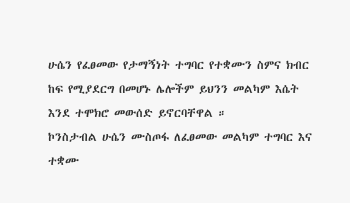ሁሴን የፈፀመው የታማኝነት ተግባር የተቋሙን ስምና ክብር ከፍ የሚያደርግ በመሆኑ ሌሎችም ይህንን መልካም እሴት እንደ ተሞክሮ መውሰድ ይኖርባቸዋል ።
ኮንስታብል ሁሴን ሙስጦፋ ለፈፀመው መልካም ተግባር እና ተቋሙ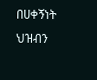በሀቀኝነት ህዝብን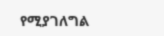የሚያገለግል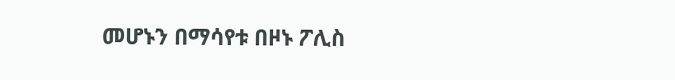መሆኑን በማሳየቱ በዞኑ ፖሊስ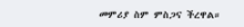መምሪያ ስም ምስጋና ችረዋል።